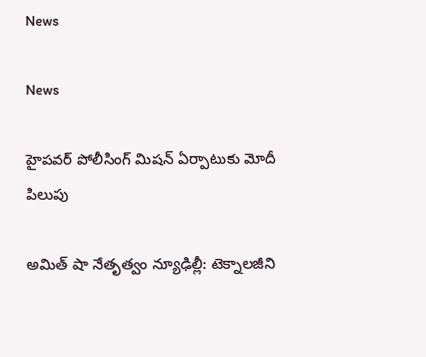News

News

హైపవర్ పోలీసింగ్ మిషన్ ఏర్పాటుకు మోదీ పిలుపు

అమిత్ షా నేతృత్వం న్యూఢిల్లీ: టెక్నాలజీని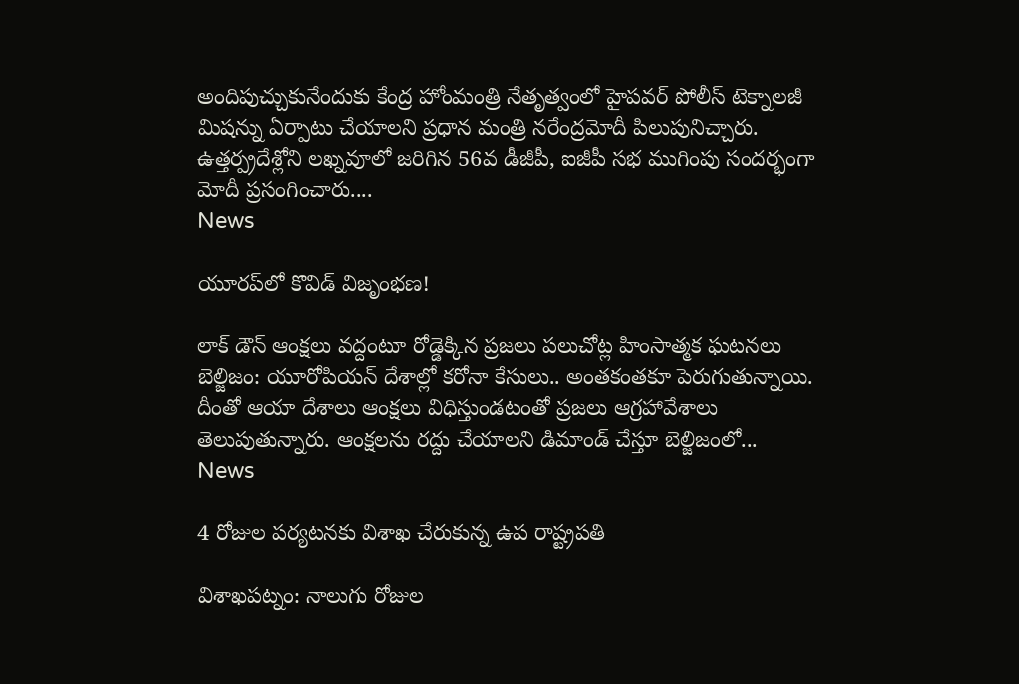అందిపుచ్చుకునేందుకు కేంద్ర హోంమంత్రి నేతృత్వంలో హైపవర్ పోలీస్ టెక్నాలజీ మిషన్ను ఏర్పాటు చేయాలని ప్రధాన మంత్రి నరేంద్రమోదీ పిలుపునిచ్చారు. ఉత్తర్ప్రదేశ్లోని లఖ్నవూలో జరిగిన 56వ డీజీపీ, ఐజీపీ సభ ముగింపు సందర్భంగా మోదీ ప్రసంగించారు....
News

యూరప్‌లో కొవిడ్ విజృంభ‌ణ‌!

లాక్ డౌన్ ఆంక్షలు వద్దంటూ రోడ్డెక్కిన ప్రజలు పలుచోట్ల హింసాత్మక ఘటనలు బెల్జిజం: యూరోపియన్ దేశాల్లో కరోనా కేసులు.. అంతకంతకూ పెరుగుతున్నాయి. దీంతో ఆయా దేశాలు ఆంక్షలు విధిస్తుండటంతో ప్రజలు ఆగ్రహావేశాలు తెలుపుతున్నారు. ఆంక్షలను రద్దు చేయాలని డిమాండ్ చేస్తూ బెల్జిజంలో...
News

4 రోజుల పర్యటనకు విశాఖ చేరుకున్న ఉప రాష్ట్రపతి

విశాఖ‌ప‌ట్నం: నాలుగు రోజుల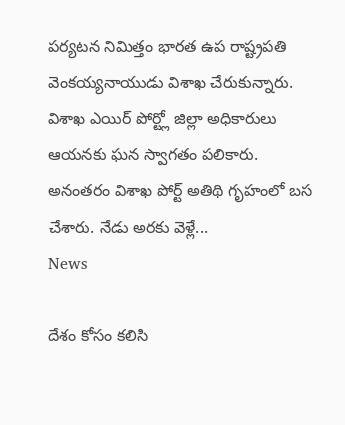పర్యటన నిమిత్తం భారత ఉప రాష్ట్రపతి వెంకయ్యనాయుడు విశాఖ చేరుకున్నారు. విశాఖ ఎయిర్ పోర్ట్లో జిల్లా అధికారులు ఆయనకు ఘన స్వాగతం పలికారు. అనంతరం విశాఖ పోర్ట్ అతిథి గృహంలో బస చేశారు. నేడు అరకు వెళ్లే...
News

దేశం కోసం కలిసి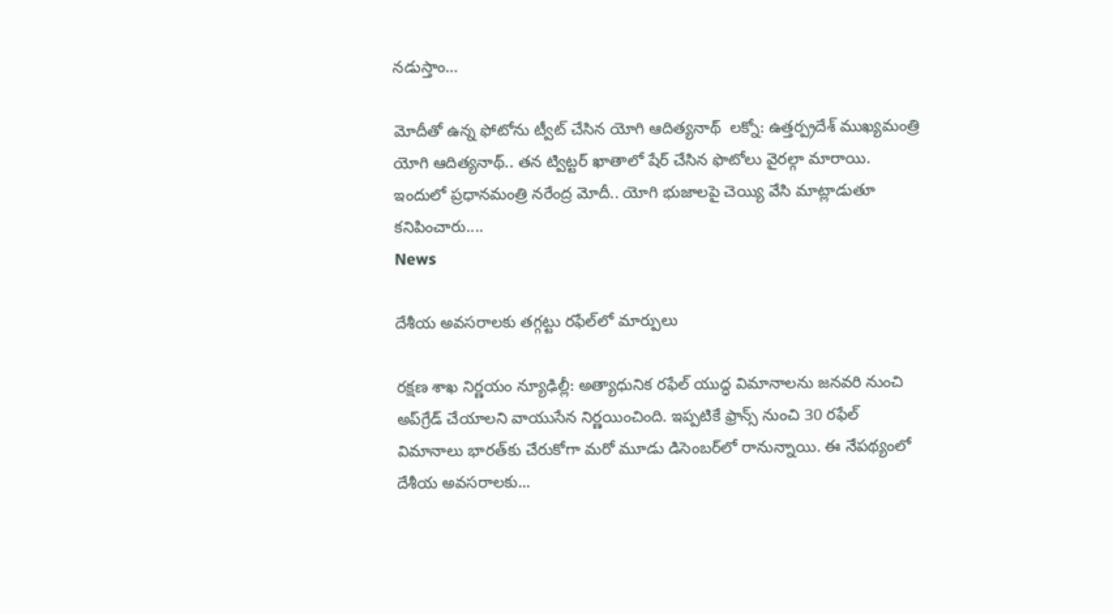నడుస్తాం…

మోదీతో ఉన్న ఫోటోను ట్వీట్ చేసిన యోగి ఆదిత్యనాథ్  ల‌క్నో: ఉత్తర్ప్రదేశ్ ముఖ్యమంత్రి యోగి ఆదిత్యనాథ్.. తన ట్విట్టర్ ఖాతాలో షేర్ చేసిన ఫొటోలు వైరల్గా మారాయి. ఇందులో ప్రధానమంత్రి నరేంద్ర మోదీ.. యోగి భుజాలపై చెయ్యి వేసి మాట్లాడుతూ కనిపించారు....
News

దేశీయ అవసరాలకు తగ్గట్టు రఫేల్‌లో మార్పులు

రక్షణ శాఖ నిర్ణ‌యం న్యూఢిల్లీ: అత్యాధునిక రఫేల్ యుద్ధ విమానాలను జనవరి నుంచి అప్‌గ్రేడ్ చేయాలని వాయుసేన నిర్ణయించింది. ఇప్పటికే ఫ్రాన్స్ నుంచి 30 రఫేల్ విమానాలు భారత్‌కు చేరుకోగా మరో మూడు డిసెంబర్‌లో రానున్నాయి. ఈ నేపథ్యంలో దేశీయ అవసరాలకు...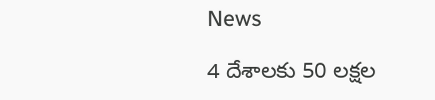News

4 దేశాలకు 50 లక్షల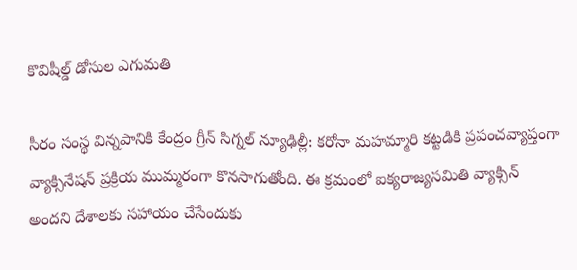కొవిషీల్డ్‌ డోసుల ఎగుమతి

సీరం సంస్థ విన్నపానికి కేంద్రం గ్రీన్‌ సిగ్నల్‌ న్యూఢిల్లీ: కరోనా మహమ్మారి కట్టడికి ప్రపంచవ్యాప్తంగా వ్యాక్సినేషన్‌ ప్రక్రియ ముమ్మరంగా కొనసాగుతోంది. ఈ క్రమంలో ఐక్యరాజ్యసమితి వ్యాక్సిన్‌ అందని దేశాలకు సహాయం చేసేందుకు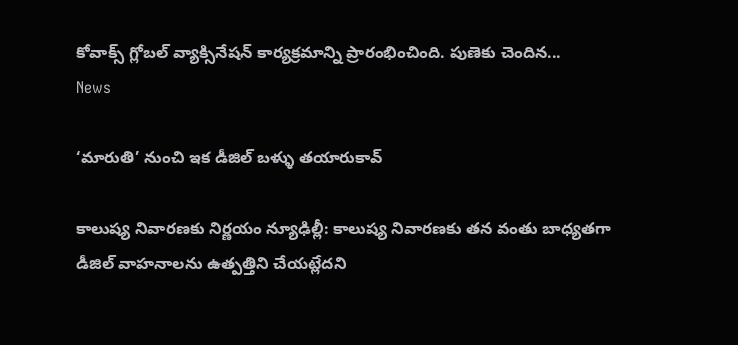కోవాక్స్‌ గ్లోబల్‌ వ్యాక్సినేషన్‌ కార్యక్రమాన్ని ప్రారంభించింది. పుణెకు చెందిన...
News

‘మారుతి’ నుంచి ఇక డీజిల్ బ‌ళ్ళు త‌యారుకావ్‌

కాలుష్య నివారణకు నిర్ణయం న్యూఢిల్లీ: కాలుష్య నివారణకు తన వంతు బాధ్యతగా డీజిల్‌ వాహనాలను ఉత్పత్తిని చేయట్లేదని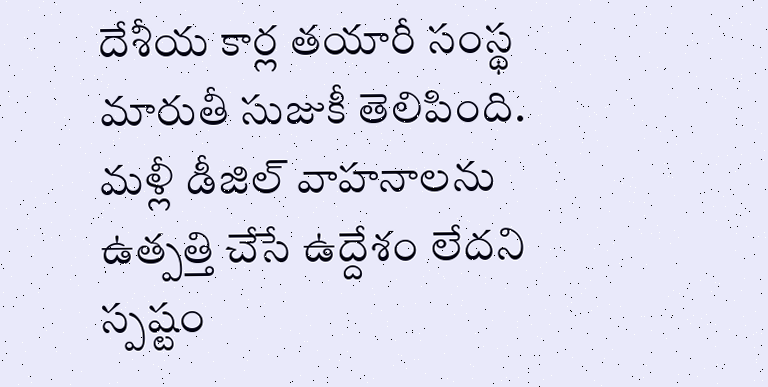దేశీయ కార్ల తయారీ సంస్థ మారుతీ సుజుకీ తెలిపింది. మళ్లీ డీజిల్‌ వాహనాలను ఉత్పత్తి చేసే ఉద్దేశం లేదని స్పష్టం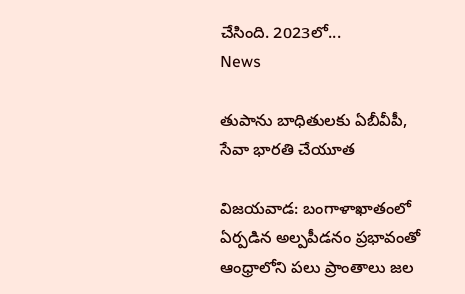చేసింది. 2023లో...
News

తుపాను బాధితులకు ఏబీవీపీ, సేవా భారతి చేయూత

విజయవాడ: బంగాళాఖాతంలో ఏర్పడిన అల్పపీడనం ప్రభావంతో ఆంధ్రాలోని పలు ప్రాంతాలు జల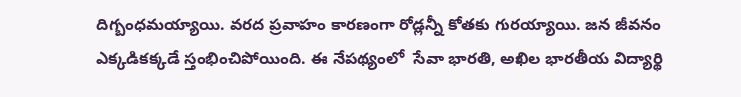దిగ్బంధమయ్యాయి. వరద ప్రవాహం కారణంగా రోడ్లన్నీ కోతకు గురయ్యాయి. జన జీవనం ఎక్కడికక్కడే స్తంభించిపోయింది. ఈ నేపథ్యంలో  సేవా భారతి, అఖిల భారతీయ విద్యార్థి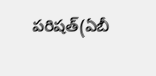పరిషత్‌(ఏబీ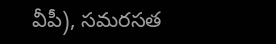వీపీ), సమరసత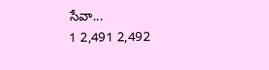సేవా...
1 2,491 2,492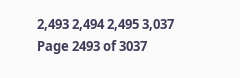2,493 2,494 2,495 3,037
Page 2493 of 3037